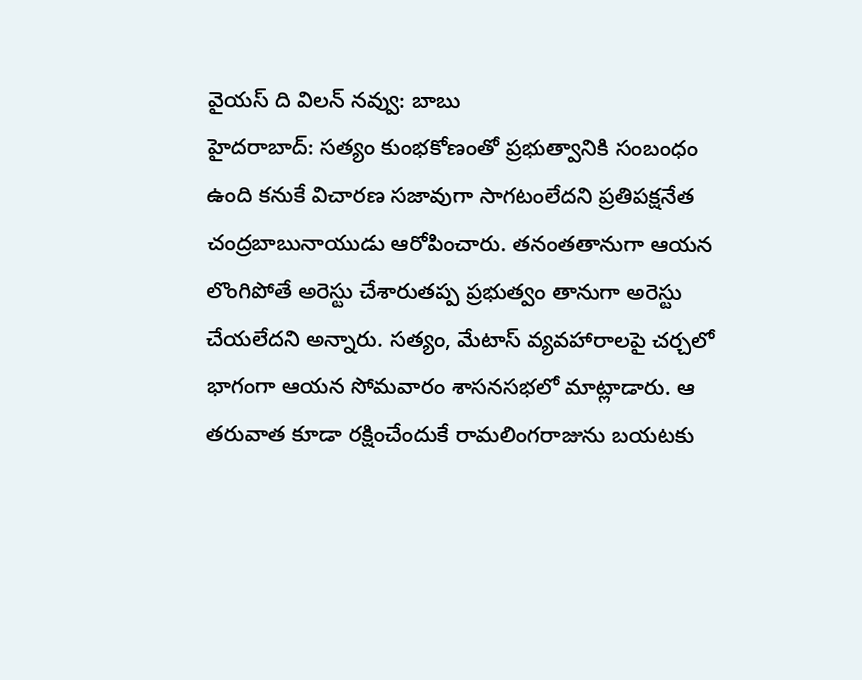వైయస్ ది విలన్ నవ్వు: బాబు
హైదరాబాద్: సత్యం కుంభకోణంతో ప్రభుత్వానికి సంబంధం ఉంది కనుకే విచారణ సజావుగా సాగటంలేదని ప్రతిపక్షనేత చంద్రబాబునాయుడు ఆరోపించారు. తనంతతానుగా ఆయన లొంగిపోతే అరెస్టు చేశారుతప్ప ప్రభుత్వం తానుగా అరెస్టు చేయలేదని అన్నారు. సత్యం, మేటాస్ వ్యవహారాలపై చర్చలో భాగంగా ఆయన సోమవారం శాసనసభలో మాట్లాడారు. ఆ తరువాత కూడా రక్షించేందుకే రామలింగరాజును బయటకు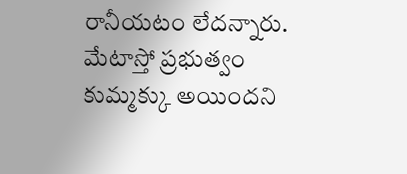రానీయటం లేదన్నారు. మేటాస్తో ప్రభుత్వం కుమ్మక్కు అయిందని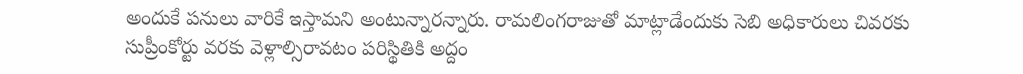అందుకే పనులు వారికే ఇస్తామని అంటున్నారన్నారు. రామలింగరాజుతో మాట్లాడేందుకు సెబి అధికారులు చివరకు సుప్రీంకోర్టు వరకు వెళ్లాల్సిరావటం పరిస్థితికి అద్దం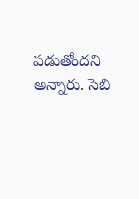పడుతోందని అన్నారు. సెబి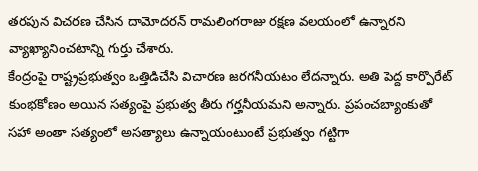తరపున విచరణ చేసిన దామోదరన్ రామలింగరాజు రక్షణ వలయంలో ఉన్నారని వ్యాఖ్యానించటాన్ని గుర్తు చేశారు.
కేంద్రంపై రాష్ట్రప్రభుత్వం ఒత్తిడిచేసి విచారణ జరగనీయటం లేదన్నారు. అతి పెద్ద కార్పొరేట్ కుంభకోణం అయిన సత్యంపై ప్రభుత్వ తీరు గర్హనీయమని అన్నారు. ప్రపంచబ్యాంకుతో సహా అంతా సత్యంలో అసత్యాలు ఉన్నాయంటుంటే ప్రభుత్వం గట్టిగా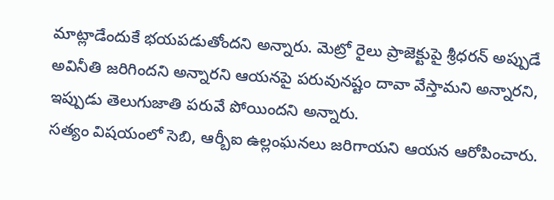మాట్లాడేందుకే భయపడుతోందని అన్నారు. మెట్రో రైలు ప్రాజెక్టుపై శ్రీధరన్ అప్పుడే అవినీతి జరిగిందని అన్నారని ఆయనపై పరువునష్టం దావా వేస్తామని అన్నారని, ఇప్పుడు తెలుగుజాతి పరువే పోయిందని అన్నారు.
సత్యం విషయంలో సెబి, ఆర్బీఐ ఉల్లంఘనలు జరిగాయని ఆయన ఆరోపించారు.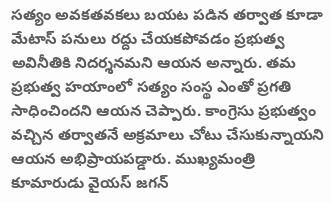సత్యం అవకతవకలు బయట పడిన తర్వాత కూడా మేటాస్ పనులు రద్దు చేయకపోవడం ప్రభుత్వ అవినీతికి నిదర్శనమని ఆయన అన్నారు. తమ ప్రభుత్వ హయాంలో సత్యం సంస్థ ఎంతో ప్రగతి సాధించిందని ఆయన చెప్పారు. కాంగ్రెసు ప్రభుత్వం వచ్చిన తర్వాతనే అక్రమాలు చోటు చేసుకున్నాయని ఆయన అభిప్రాయపడ్డారు. ముఖ్యమంత్రి కూమారుడు వైయస్ జగన్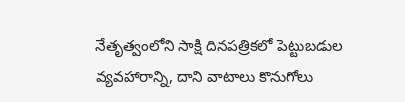నేతృత్వంలోని సాక్షి దినపత్రికలో పెట్టుబడుల వ్యవహారాన్ని, దాని వాటాలు కొనుగోలు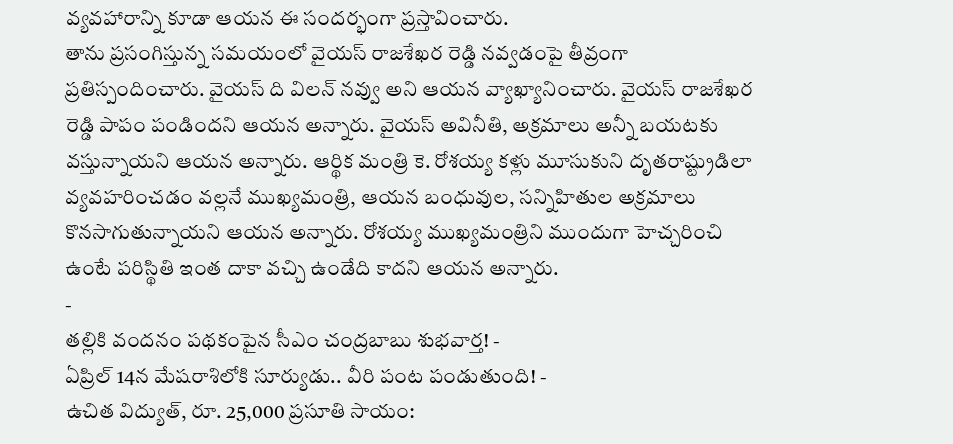వ్యవహారాన్ని కూడా ఆయన ఈ సందర్భంగా ప్రస్తావించారు.
తాను ప్రసంగిస్తున్న సమయంలో వైయస్ రాజశేఖర రెడ్డి నవ్వడంపై తీవ్రంగా ప్రతిస్పందించారు. వైయస్ ది విలన్ నవ్వు అని ఆయన వ్యాఖ్యానించారు. వైయస్ రాజశేఖర రెడ్డి పాపం పండిందని ఆయన అన్నారు. వైయస్ అవినీతి, అక్రమాలు అన్నీ బయటకు వస్తున్నాయని ఆయన అన్నారు. ఆర్థిక మంత్రి కె. రోశయ్య కళ్లు మూసుకుని దృతరాష్ట్రుడిలా వ్యవహరించడం వల్లనే ముఖ్యమంత్రి, ఆయన బంధువుల, సన్నిహితుల అక్రమాలు కొనసాగుతున్నాయని ఆయన అన్నారు. రోశయ్య ముఖ్యమంత్రిని ముందుగా హెచ్చరించి ఉంటే పరిస్థితి ఇంత దాకా వచ్చి ఉండేది కాదని ఆయన అన్నారు.
-
తల్లికి వందనం పథకంపైన సీఎం చంద్రబాబు శుభవార్త! -
ఏప్రిల్ 14న మేషరాశిలోకి సూర్యుడు.. వీరి పంట పండుతుంది! -
ఉచిత విద్యుత్, రూ. 25,000 ప్రసూతి సాయం: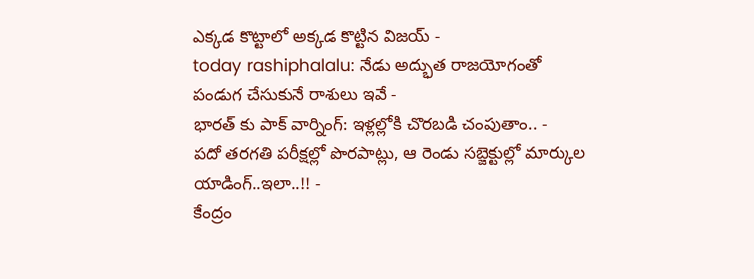ఎక్కడ కొట్టాలో అక్కడ కొట్టిన విజయ్ -
today rashiphalalu: నేడు అద్భుత రాజయోగంతో పండుగ చేసుకునే రాశులు ఇవే -
భారత్ కు పాక్ వార్నింగ్: ఇళ్లల్లోకి చొరబడి చంపుతాం.. -
పదో తరగతి పరీక్షల్లో పొరపాట్లు, ఆ రెండు సబ్జెక్టుల్లో మార్కుల యాడింగ్..ఇలా..!! -
కేంద్రం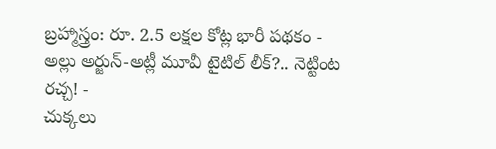బ్రహ్మాస్త్రం: రూ. 2.5 లక్షల కోట్ల భారీ పథకం -
అల్లు అర్జున్-అట్లీ మూవీ టైటిల్ లీక్?.. నెట్టింట రచ్చ! -
చుక్కలు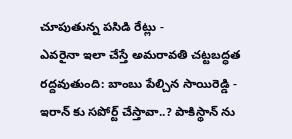చూపుతున్న పసిడి రేట్లు -
ఎవరైనా ఇలా చేస్తే అమరావతి చట్టబద్ధత రద్దవుతుంది: బాంబు పేల్చిన సాయిరెడ్డి -
ఇరాన్ కు సపోర్ట్ చేస్తావా..? పాకిస్థాన్ ను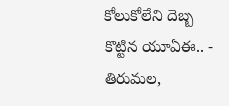కోలుకోలేని దెబ్బ కొట్టిన యూఏఈ.. -
తిరుమల,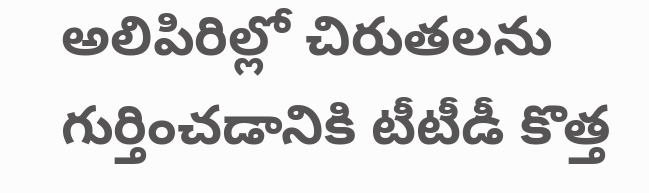అలిపిరిల్లో చిరుతలను గుర్తించడానికి టీటీడీ కొత్త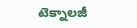టెక్నాలజీ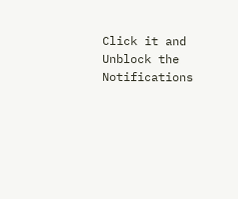Click it and Unblock the Notifications